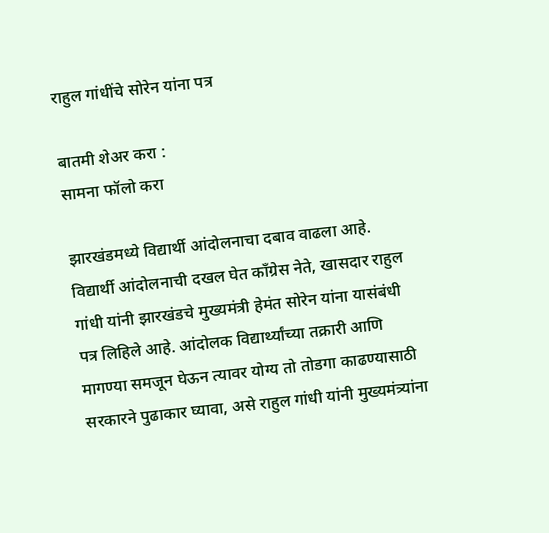राहुल गांधींचे सोरेन यांना पत्र

बातमी शेअर करा :
सामना फॉलो करा

झारखंडमध्ये विद्यार्थी आंदोलनाचा दबाव वाढला आहे. विद्यार्थी आंदोलनाची दखल घेत काँग्रेस नेते, खासदार राहुल गांधी यांनी झारखंडचे मुख्यमंत्री हेमंत सोरेन यांना यासंबंधी पत्र लिहिले आहे. आंदोलक विद्यार्थ्यांच्या तक्रारी आणि मागण्या समजून घेऊन त्यावर योग्य तो तोडगा काढण्यासाठी सरकारने पुढाकार घ्यावा, असे राहुल गांधी यांनी मुख्यमंत्र्यांना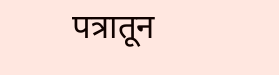पत्रातून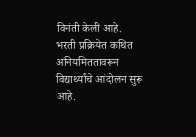विनंती केली आहे. भरती प्रक्रियेत कथित अनियमिततावरून विद्यार्थ्यांचे आंदोलन सुरू आहे.